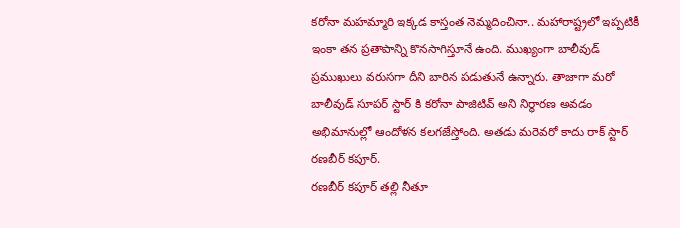కరోనా మహమ్మారి ఇక్కడ కాస్తంత నెమ్మదించినా.. మహారాష్ట్రలో ఇప్పటికీ ఇంకా తన ప్రతాపాన్ని కొనసాగిస్తూనే ఉంది. ముఖ్యంగా బాలీవుడ్ ప్రముఖులు వరుసగా దీని బారిన పడుతునే ఉన్నారు. తాజాగా మరో బాలీవుడ్ సూపర్ స్టార్ కి కరోనా పాజిటివ్ అని నిర్ధారణ అవడం అభిమానుల్లో ఆందోళన కలగజేస్తోంది. అతడు మరెవరో కాదు రాక్ స్టార్ రణబీర్ కపూర్.
రణబీర్ కపూర్ తల్లి నీతూ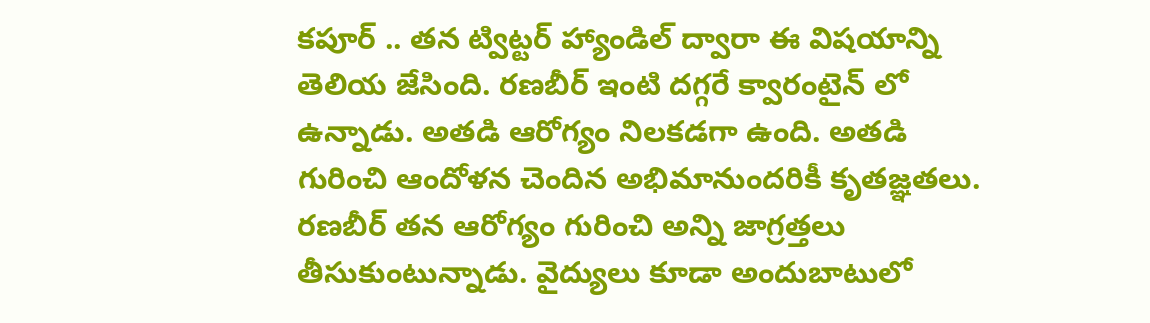కపూర్ .. తన ట్విట్టర్ హ్యాండిల్ ద్వారా ఈ విషయాన్ని తెలియ జేసింది. రణబీర్ ఇంటి దగ్గరే క్వారంటైన్ లో ఉన్నాడు. అతడి ఆరోగ్యం నిలకడగా ఉంది. అతడి గురించి ఆందోళన చెందిన అభిమానుందరికీ కృతజ్ఞతలు. రణబీర్ తన ఆరోగ్యం గురించి అన్ని జాగ్రత్తలు తీసుకుంటున్నాడు. వైద్యులు కూడా అందుబాటులో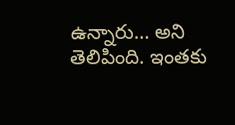ఉన్నారు… అని తెలిపింది. ఇంతకు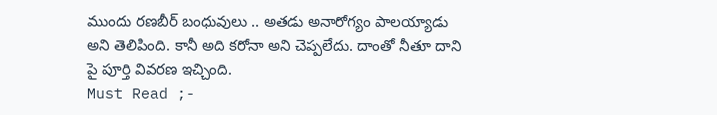ముందు రణబీర్ బంధువులు .. అతడు అనారోగ్యం పాలయ్యాడు అని తెలిపింది. కానీ అది కరోనా అని చెప్పలేదు. దాంతో నీతూ దాని పై పూర్తి వివరణ ఇచ్చింది.
Must Read ;-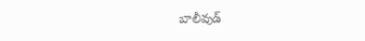బాలీవుడ్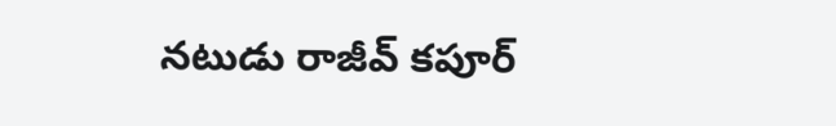నటుడు రాజీవ్ కపూర్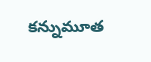కన్నుమూత